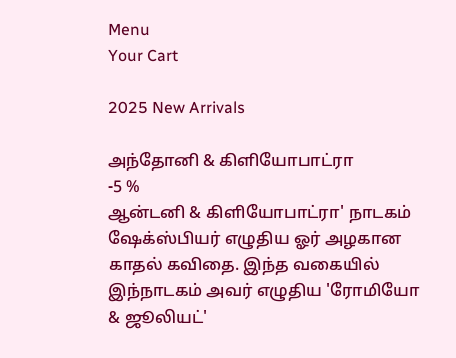Menu
Your Cart

2025 New Arrivals

அந்தோனி & கிளியோபாட்ரா
-5 %
ஆன்டனி & கிளியோபாட்ரா' நாடகம் ஷேக்ஸ்பியர் எழுதிய ஓர் அழகான காதல் கவிதை. இந்த வகையில் இந்நாடகம் அவர் எழுதிய 'ரோமியோ & ஜூலியட்'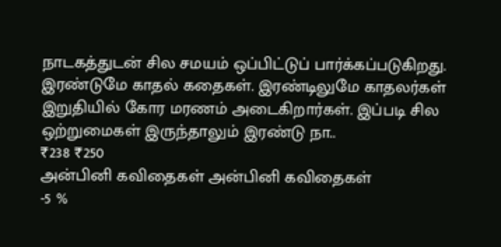நாடகத்துடன் சில சமயம் ஒப்பிட்டுப் பார்க்கப்படுகிறது. இரண்டுமே காதல் கதைகள். இரண்டிலுமே காதலர்கள் இறுதியில் கோர மரணம் அடைகிறார்கள். இப்படி சில ஒற்றுமைகள் இருந்தாலும் இரண்டு நா..
₹238 ₹250
அன்பினி கவிதைகள் அன்பினி கவிதைகள்
-5 %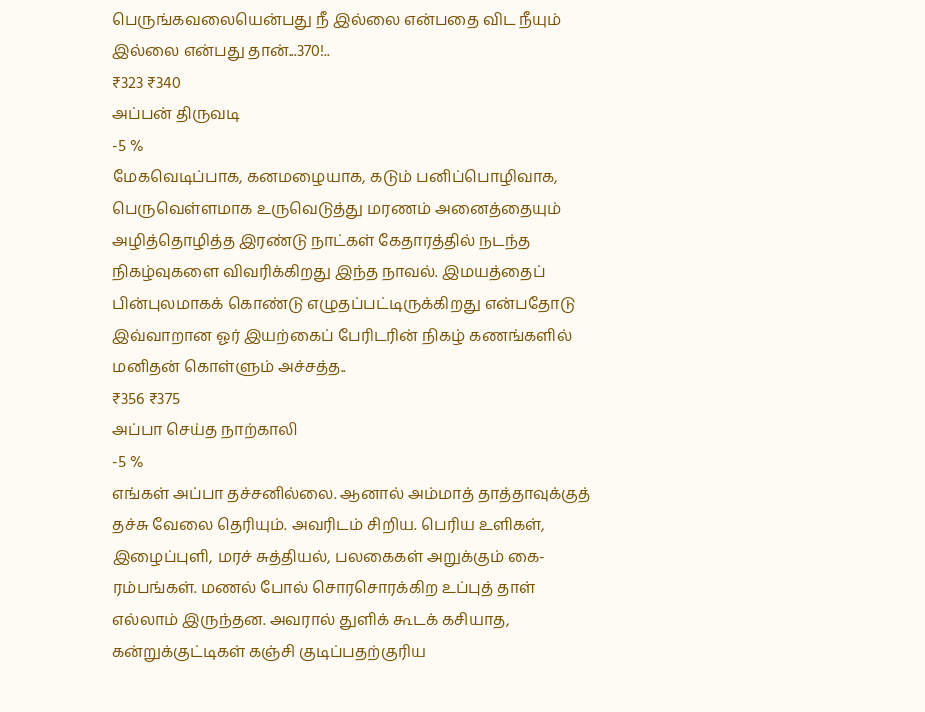பெருங்கவலையென்பது நீ இல்லை என்பதை விட நீயும் இல்லை என்பது தான்...370!..
₹323 ₹340
அப்பன் திருவடி
-5 %
மேகவெடிப்பாக, கனமழையாக, கடும் பனிப்பொழிவாக, பெருவெள்ளமாக உருவெடுத்து மரணம் அனைத்தையும் அழித்தொழித்த இரண்டு நாட்கள் கேதாரத்தில் நடந்த நிகழ்வுகளை விவரிக்கிறது இந்த நாவல். இமயத்தைப் பின்புலமாகக் கொண்டு எழுதப்பட்டிருக்கிறது என்பதோடு இவ்வாறான ஓர் இயற்கைப் பேரிடரின் நிகழ் கணங்களில் மனிதன் கொள்ளும் அச்சத்த..
₹356 ₹375
அப்பா செய்த நாற்காலி
-5 %
எங்கள் அப்பா தச்சனில்லை. ஆனால் அம்மாத் தாத்தாவுக்குத் தச்சு வேலை தெரியும். அவரிடம் சிறிய. பெரிய உளிகள், இழைப்புளி, மரச் சுத்தியல், பலகைகள் அறுக்கும் கை-ரம்பங்கள். மணல் போல் சொரசொரக்கிற உப்புத் தாள் எல்லாம் இருந்தன. அவரால் துளிக் கூடக் கசியாத, கன்றுக்குட்டிகள் கஞ்சி குடிப்பதற்குரிய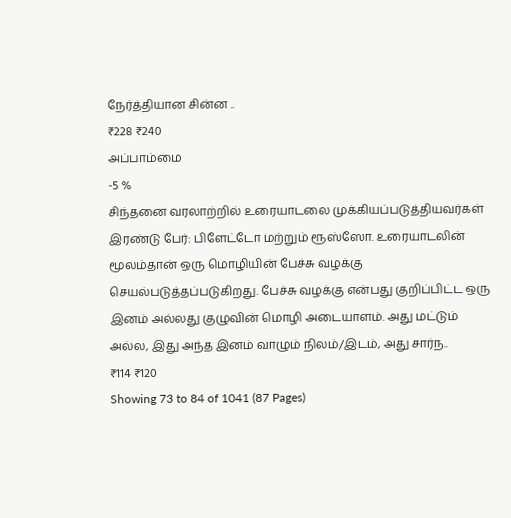நேர்த்தியான சின்ன ..
₹228 ₹240
அப்பாம்மை
-5 %
சிந்தனை வரலாற்றில் உரையாடலை முக்கியப்படுத்தியவர்கள் இரண்டு பேர்: பிளேட்டோ மற்றும் ரூஸ்ஸோ. உரையாடலின் மூலம்தான் ஒரு மொழியின் பேச்சு வழக்கு செயல்படுத்தப்படுகிறது. பேச்சு வழக்கு என்பது குறிப்பிட்ட ஒரு இனம் அல்லது குழுவின் மொழி அடையாளம். அது மட்டும் அல்ல, இது அந்த இனம் வாழும் நிலம்/இடம், அது சார்ந..
₹114 ₹120
Showing 73 to 84 of 1041 (87 Pages)